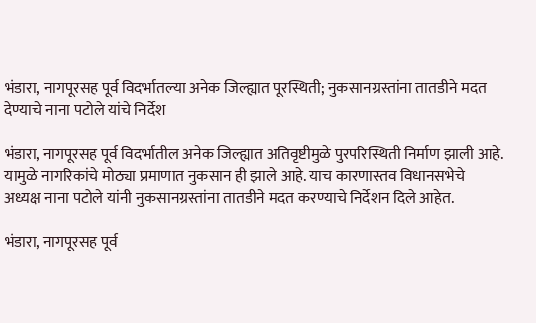भंडारा, नागपूरसह पूर्व विदर्भातल्या अनेक जिल्ह्यात पूरस्थिती; नुकसानग्रस्तांना तातडीने मदत देण्याचे नाना पटोले यांचे निर्देश

भंडारा, नागपूरसह पूर्व विदर्भातील अनेक जिल्ह्यात अतिवृष्टीमुळे पुरपरिस्थिती निर्माण झाली आहे. यामुळे नागरिकांचे मोठ्या प्रमाणात नुकसान ही झाले आहे. याच कारणास्तव विधानसभेचे अध्यक्ष नाना पटोले यांनी नुकसानग्रस्तांना तातडीने मदत करण्याचे निर्देशन दिले आहेत.

भंडारा, नागपूरसह पूर्व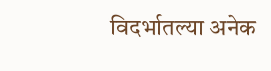विदर्भातल्या अनेक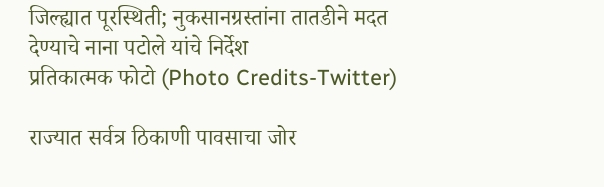जिल्ह्यात पूरस्थिती; नुकसानग्रस्तांना तातडीने मदत देण्याचे नाना पटोले यांचे निर्देश
प्रतिकात्मक फोटो (Photo Credits-Twitter)

राज्यात सर्वत्र ठिकाणी पावसाचा जोर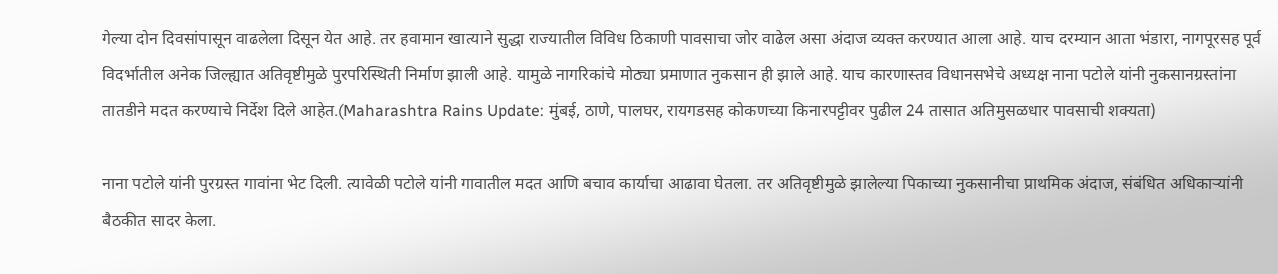गेल्या दोन दिवसांपासून वाढलेला दिसून येत आहे. तर हवामान खात्याने सुद्धा राज्यातील विविध ठिकाणी पावसाचा जोर वाढेल असा अंदाज व्यक्त करण्यात आला आहे. याच दरम्यान आता भंडारा, नागपूरसह पूर्व विदर्भातील अनेक जिल्ह्यात अतिवृष्टीमुळे पुरपरिस्थिती निर्माण झाली आहे. यामुळे नागरिकांचे मोठ्या प्रमाणात नुकसान ही झाले आहे. याच कारणास्तव विधानसभेचे अध्यक्ष नाना पटोले यांनी नुकसानग्रस्तांना तातडीने मदत करण्याचे निर्देश दिले आहेत.(Maharashtra Rains Update: मुंबई, ठाणे, पालघर, रायगडसह कोकणच्या किनारपट्टीवर पुढील 24 तासात अतिमुसळधार पावसाची शक्यता)

नाना पटोले यांनी पुरग्रस्त गावांना भेट दिली. त्यावेळी पटोले यांनी गावातील मदत आणि बचाव कार्याचा आढावा घेतला. तर अतिवृष्टीमुळे झालेल्या पिकाच्या नुकसानीचा प्राथमिक अंदाज, संबंधित अधिकाऱ्यांनी बैठकीत सादर केला.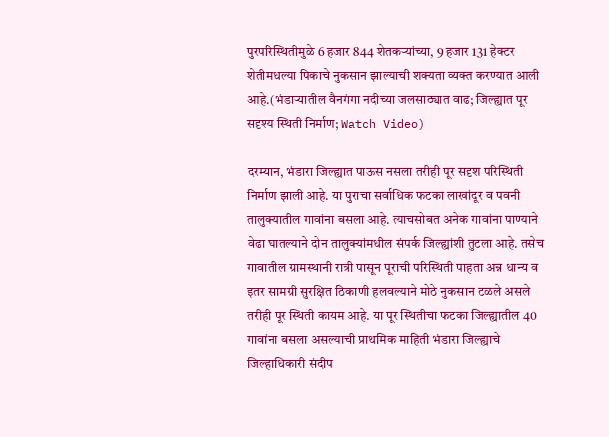पुरपरिस्थितीमुळे 6 हजार 844 शेतकऱ्यांच्या, 9 हजार 131 हेक्टर शेतीमधल्या पिकाचे नुकसान झाल्याची शक्यता व्यक्त करण्यात आली आहे.(भंडाऱ्यातील वैनगंगा नदीच्या जलसाठ्यात वाढ; जिल्ह्यात पूर सदृश्य स्थिती निर्माण; Watch Video)

दरम्यान, भंडारा जिल्ह्यात पाऊस नसला तरीही पूर सदृश परिस्थिती निर्माण झाली आहे. या पुराचा सर्वाधिक फटका लाखांदूर व पवनी तालुक्यातील गावांना बसला आहे. त्याचसोबत अनेक गावांना पाण्याने वेढा घातल्याने दोन तालुक्यांमधील संपर्क जिल्ह्यांशी तुटला आहे. तसेच गावातील ग्रामस्थानी रात्री पासून पूराची परिस्थिती पाहता अन्न धान्य व इतर सामग्री सुरक्षित ठिकाणी हलवल्याने मोठे नुकसान टळले असले तरीही पूर स्थिती कायम आहे. या पूर स्थितीचा फटका जिल्ह्यातील 40 गावांना बसला असल्याची प्राथमिक माहिती भंडारा जिल्ह्याचे जिल्हाधिकारी संदीप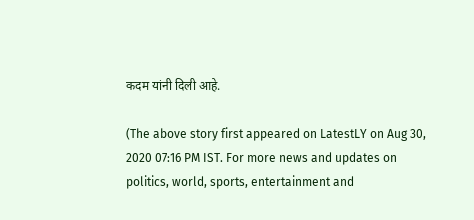कदम यांनी दिली आहे.

(The above story first appeared on LatestLY on Aug 30, 2020 07:16 PM IST. For more news and updates on politics, world, sports, entertainment and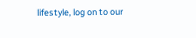lifestyle, log on to our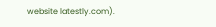website latestly.com).